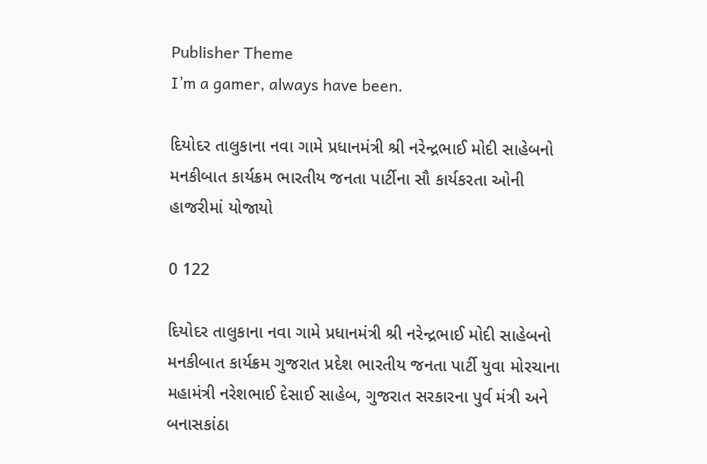Publisher Theme
I’m a gamer, always have been.

દિયોદર તાલુકાના નવા ગામે પ્રધાનમંત્રી શ્રી નરેન્દ્રભાઈ મોદી સાહેબનો મનકીબાત કાર્યક્રમ ભારતીય જનતા પાર્ટીના સૌ કાર્યકરતા ઓની હાજરીમાં યોજાયો

0 122

દિયોદર તાલુકાના નવા ગામે પ્રધાનમંત્રી શ્રી નરેન્દ્રભાઈ મોદી સાહેબનો મનકીબાત કાર્યક્રમ ગુજરાત પ્રદેશ ભારતીય જનતા પાર્ટી યુવા મોરચાના મહામંત્રી નરેશભાઈ દેસાઈ સાહેબ, ગુજરાત સરકારના પુર્વ મંત્રી અને બનાસકાંઠા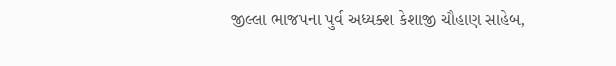જીલ્લા ભાજપના પુર્વ અધ્યક્શ કેશાજી ચૌહાણ સાહેબ,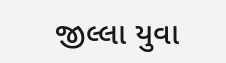જીલ્લા યુવા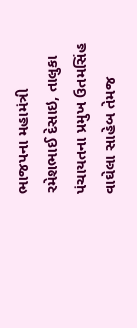ભાજપના મહામંત્રી રમેશભાઈ દેસાઇ, તાલુકા પંચાયતના પ્રમુખ ઉતમસિંહ વાઘેલા સાહેબ તેમજ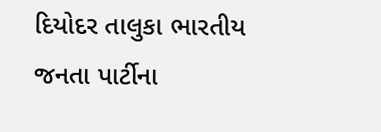દિયોદર તાલુકા ભારતીય જનતા પાર્ટીના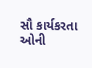સૌ કાર્યકરતા ઓની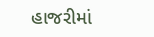હાજરીમાં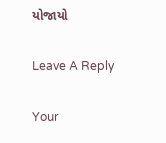યોજાયો

Leave A Reply

Your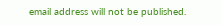email address will not be published.